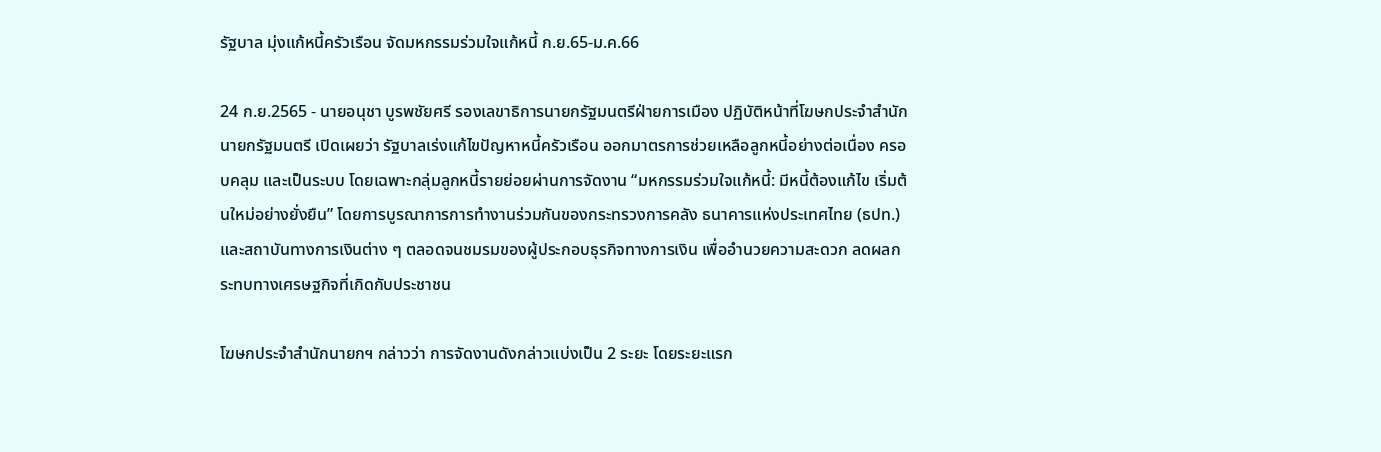รัฐบาล มุ่งแก้หนี้ครัวเรือน จัดมหกรรมร่วมใจแก้หนี้ ก.ย.65-ม.ค.66

24 ก.ย.2565 - นายอนุชา บูรพชัยศรี รองเลขาธิการนายกรัฐมนตรีฝ่ายการเมือง ปฏิบัติหน้าที่โฆษกประจำสำนักนายกรัฐมนตรี เปิดเผยว่า รัฐบาลเร่งแก้ไขปัญหาหนี้ครัวเรือน ออกมาตรการช่วยเหลือลูกหนี้อย่างต่อเนื่อง ครอบคลุม และเป็นระบบ โดยเฉพาะกลุ่มลูกหนี้รายย่อยผ่านการจัดงาน “มหกรรมร่วมใจแก้หนี้: มีหนี้ต้องแก้ไข เริ่มต้นใหม่อย่างยั่งยืน” โดยการบูรณาการการทำงานร่วมกันของกระทรวงการคลัง ธนาคารแห่งประเทศไทย (ธปท.) และสถาบันทางการเงินต่าง ๆ ตลอดจนชมรมของผู้ประกอบธุรกิจทางการเงิน เพื่ออำนวยความสะดวก ลดผลกระทบทางเศรษฐกิจที่เกิดกับประชาชน

โฆษกประจำสำนักนายกฯ กล่าวว่า การจัดงานดังกล่าวแบ่งเป็น 2 ระยะ โดยระยะแรก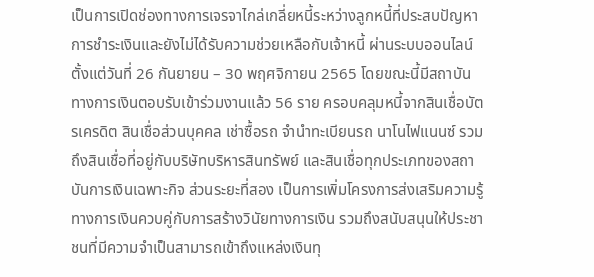เป็นการเปิดช่องทางการเจรจาไกล่เกลี่ยหนี้ระหว่างลูกหนี้ที่ประสบปัญหาการชำระเงินและยังไม่ได้รับความช่วยเหลือกับเจ้าหนี้ ผ่านระบบออนไลน์ ตั้งแต่วันที่ 26 กันยายน – 30 พฤศจิกายน 2565 โดยขณะนี้มีสถาบันทางการเงินตอบรับเข้าร่วมงานแล้ว 56 ราย ครอบคลุมหนี้จากสินเชื่อบัตรเครดิต สินเชื่อส่วนบุคคล เช่าซื้อรถ จำนำทะเบียนรถ นาโนไฟแนนซ์ รวมถึงสินเชื่อที่อยู่กับบริษัทบริหารสินทรัพย์ และสินเชื่อทุกประเภทของสถาบันการเงินเฉพาะกิจ ส่วนระยะที่สอง เป็นการเพิ่มโครงการส่งเสริมความรู้ทางการเงินควบคู่กับการสร้างวินัยทางการเงิน รวมถึงสนับสนุนให้ประชาชนที่มีความจำเป็นสามารถเข้าถึงแหล่งเงินทุ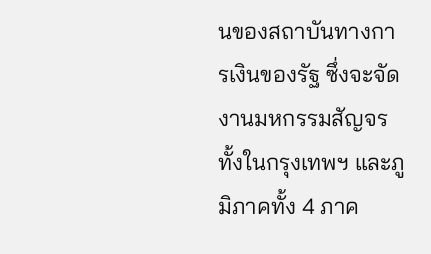นของสถาบันทางการเงินของรัฐ ซึ่งจะจัดงานมหกรรมสัญจร ทั้งในกรุงเทพฯ และภูมิภาคทั้ง 4 ภาค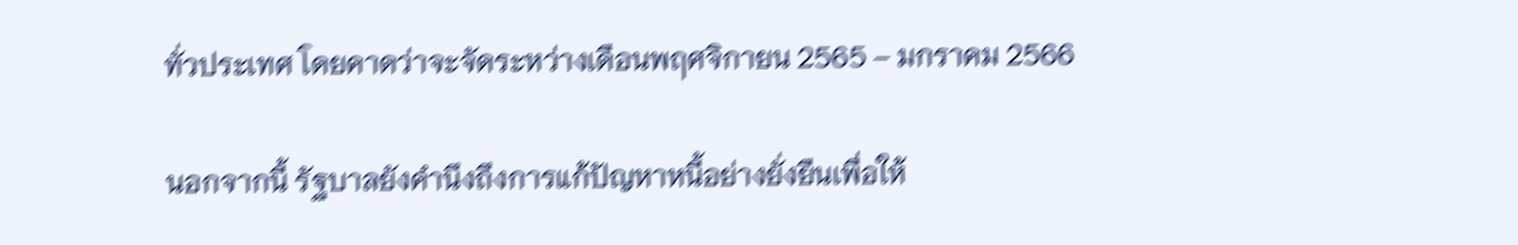ทั่วประเทศ โดยคาดว่าจะจัดระหว่างเดือนพฤศจิกายน 2565 – มกราคม 2566

นอกจากนี้ รัฐบาลยังคำนึงถึงการแก้ปัญหาหนี้อย่างยั่งยืนเพื่อให้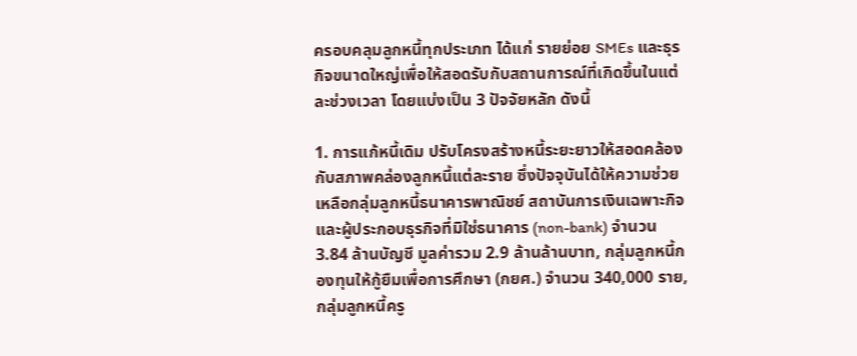ครอบคลุมลูกหนี้ทุกประเภท ได้แก่ รายย่อย SMEs และธุรกิจขนาดใหญ่เพื่อให้สอดรับกับสถานการณ์ที่เกิดขึ้นในแต่ละช่วงเวลา โดยแบ่งเป็น 3 ปัจจัยหลัก ดังนี้

1. การแก้หนี้เดิม ปรับโครงสร้างหนี้ระยะยาวให้สอดคล้องกับสภาพคล่องลูกหนี้แต่ละราย ซึ่งปัจจุบันได้ให้ความช่วยเหลือกลุ่มลูกหนี้ธนาคารพาณิชย์ สถาบันการเงินเฉพาะกิจ และผู้ประกอบธุรกิจที่มิใช่ธนาคาร (non-bank) จำนวน 3.84 ล้านบัญชี มูลค่ารวม 2.9 ล้านล้านบาท, กลุ่มลูกหนี้กองทุนให้กู้ยืมเพื่อการศึกษา (กยศ.) จำนวน 340,000 ราย, กลุ่มลูกหนี้ครู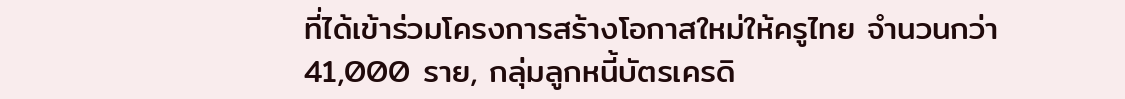ที่ได้เข้าร่วมโครงการสร้างโอกาสใหม่ให้ครูไทย จำนวนกว่า 41,000 ราย, กลุ่มลูกหนี้บัตรเครดิ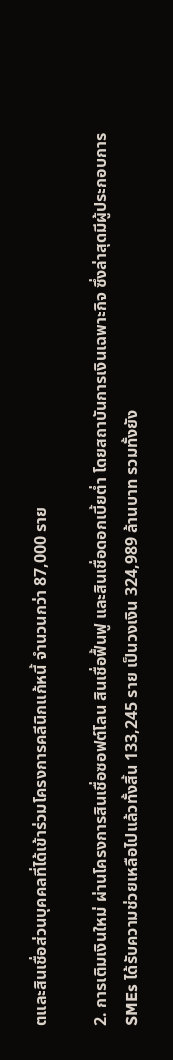ตและสินเชื่อส่วนบุคคลที่ได้เข้าร่วมโครงการคลีนิกแก้หนี้ จำนวนกว่า 87,000 ราย

2. การเติมเงินใหม่ ผ่านโครงการสินเชื่อซอฟต์โลน สินเชื่อฟื้นฟู และสินเชื่อดอกเบี้ยต่ำ โดยสถาบันการเงินเฉพาะกิจ ซึ่งล่าสุดมีผู้ประกอบการ SMEs ได้รับความช่วยเหลือไปแล้วทั้งสิ้น 133,245 ราย เป็นวงเงิน 324,989 ล้านบาท รวมทั้งยัง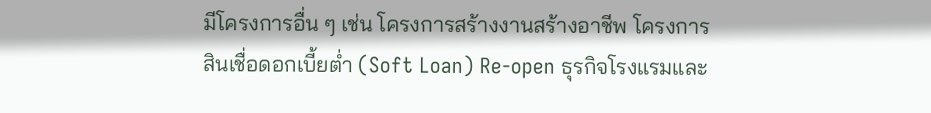มีโครงการอื่น ๆ เช่น โครงการสร้างงานสร้างอาชีพ โครงการสินเชื่อดอกเบี้ยต่ำ (Soft Loan) Re-open ธุรกิจโรงแรมและ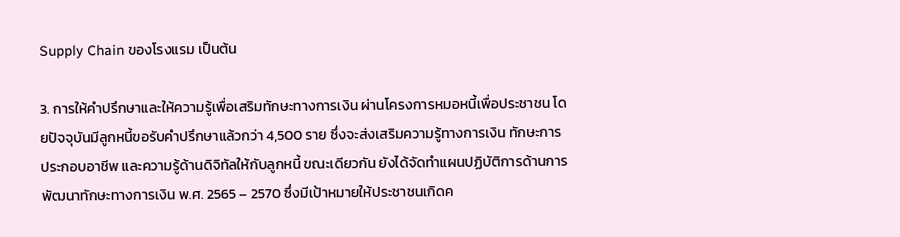Supply Chain ของโรงแรม เป็นต้น

3. การให้คำปรึกษาและให้ความรู้เพื่อเสริมทักษะทางการเงิน ผ่านโครงการหมอหนี้เพื่อประชาชน โดยปัจจุบันมีลูกหนี้ขอรับคำปรึกษาแล้วกว่า 4,500 ราย ซึ่งจะส่งเสริมความรู้ทางการเงิน ทักษะการประกอบอาชีพ และความรู้ด้านดิจิทัลให้กับลูกหนี้ ขณะเดียวกัน ยังได้จัดทำแผนปฏิบัติการด้านการพัฒนาทักษะทางการเงิน พ.ศ. 2565 – 2570 ซึ่งมีเป้าหมายให้ประชาชนเกิดค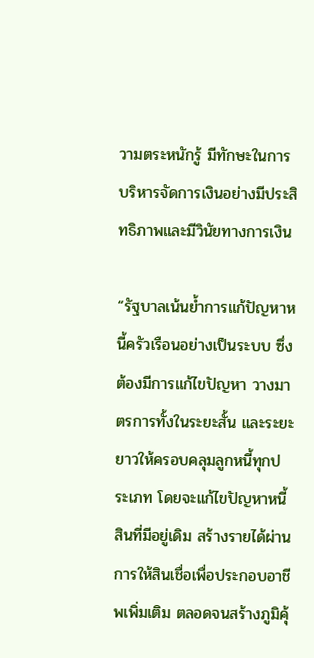วามตระหนักรู้ มีทักษะในการบริหารจัดการเงินอย่างมีประสิทธิภาพและมีวินัยทางการเงิน

“รัฐบาลเน้นย้ำการแก้ปัญหาหนี้ครัวเรือนอย่างเป็นระบบ ซึ่งต้องมีการแก้ไขปัญหา วางมาตรการทั้งในระยะสั้น และระยะยาวให้ครอบคลุมลูกหนี้ทุกประเภท โดยจะแก้ไขปัญหาหนี้สินที่มีอยู่เดิม สร้างรายได้ผ่านการให้สินเชื่อเพื่อประกอบอาชีพเพิ่มเติม ตลอดจนสร้างภูมิคุ้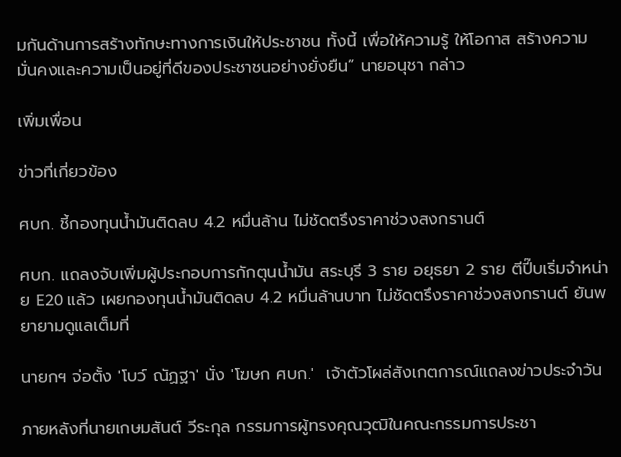มกันด้านการสร้างทักษะทางการเงินให้ประชาชน ทั้งนี้ เพื่อให้ความรู้ ให้โอกาส สร้างความมั่นคงและความเป็นอยู่ที่ดีของประชาชนอย่างยั่งยืน” นายอนุชา กล่าว

เพิ่มเพื่อน

ข่าวที่เกี่ยวข้อง

ศบก. ชี้กองทุนน้ำมันติดลบ 4.2 หมื่นล้าน ไม่ชัดตรึงราคาช่วงสงกรานต์

ศบก. แถลงจับเพิ่มผู้ประกอบการกักตุนน้ำมัน สระบุรี 3 ราย อยุธยา 2 ราย ตีปี๊บเริ่มจำหน่าย E20 แล้ว เผยกองทุนน้ำมันติดลบ 4.2 หมื่นล้านบาท ไม่ชัดตรึงราคาช่วงสงกรานต์ ยันพยายามดูแลเต็มที่

นายกฯ จ่อตั้ง 'โบว์ ณัฏฐา' นั่ง 'โฆษก ศบก.'  เจ้าตัวโผล่สังเกตการณ์แถลงข่าวประจำวัน

ภายหลังที่นายเกษมสันต์ วีระกุล กรรมการผู้ทรงคุณวุฒิในคณะกรรมการประชา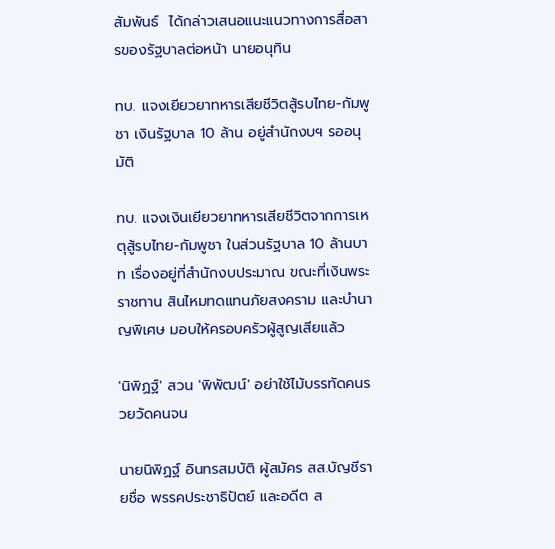สัมพันธ์  ได้กล่าวเสนอแนะแนวทางการสื่อสารของรัฐบาลต่อหน้า นายอนุทิน

ทบ. แจงเยียวยาทหารเสียชีวิตสู้รบไทย-กัมพูชา เงินรัฐบาล 10 ล้าน อยู่สำนักงบฯ รออนุมัติ

ทบ. แจงเงินเยียวยาทหารเสียชีวิตจากการเหตุสู้รบไทย-กัมพูชา ในส่วนรัฐบาล 10 ล้านบาท เรื่องอยู่ที่สำนักงบประมาณ ขณะที่เงินพระราชทาน สินไหมทดแทนภัยสงคราม และบำนาญพิเศษ มอบให้ครอบครัวผู้สูญเสียแล้ว

'นิพิฏฐ์' สวน 'พิพัฒน์' อย่าใช้ไม้บรรทัดคนรวยวัดคนจน

นายนิพิฏฐ์ อินทรสมบัติ ผู้สมัคร สส.บัญชีรายชื่อ พรรคประชาธิปัตย์ และอดีต ส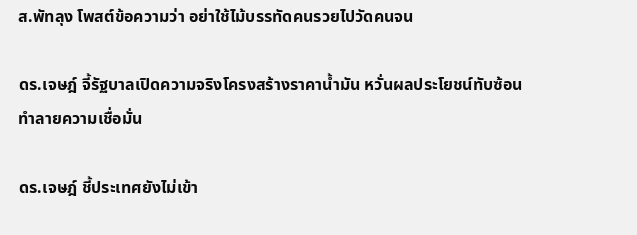ส.พัทลุง โพสต์ข้อความว่า อย่าใช้ไม้บรรทัดคนรวยไปวัดคนจน

ดร.เจษฎ์ จี้รัฐบาลเปิดความจริงโครงสร้างราคาน้ำมัน หวั่นผลประโยชน์ทับซ้อนทำลายความเชื่อมั่น

ดร.เจษฎ์ ชี้ประเทศยังไม่เข้า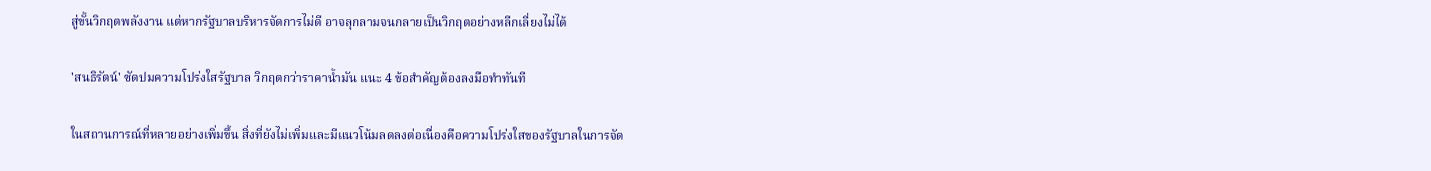สู่ขั้นวิกฤตพลังงาน แต่หากรัฐบาลบริหารจัดการไม่ดี อาจลุกลามจนกลายเป็นวิกฤตอย่างหลีกเลี่ยงไม่ได้

'สนธิรัตน์' ซัดปมความโปร่งใสรัฐบาล วิกฤตกว่าราคาน้ำมัน แนะ 4 ข้อสำคัญต้องลงมือทำทันที

ในสถานการณ์ที่หลายอย่างเพิ่มขึ้น สิ่งที่ยังไม่เพิ่มและมีแนวโน้มลดลงต่อเนื่องคือความโปร่งใสของรัฐบาลในการจัด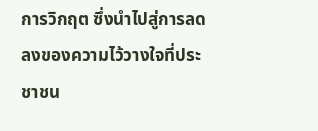การวิกฤต ซึ่งนำไปสู่การลดลงของความไว้วางใจที่ประชาชน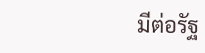มีต่อรัฐ